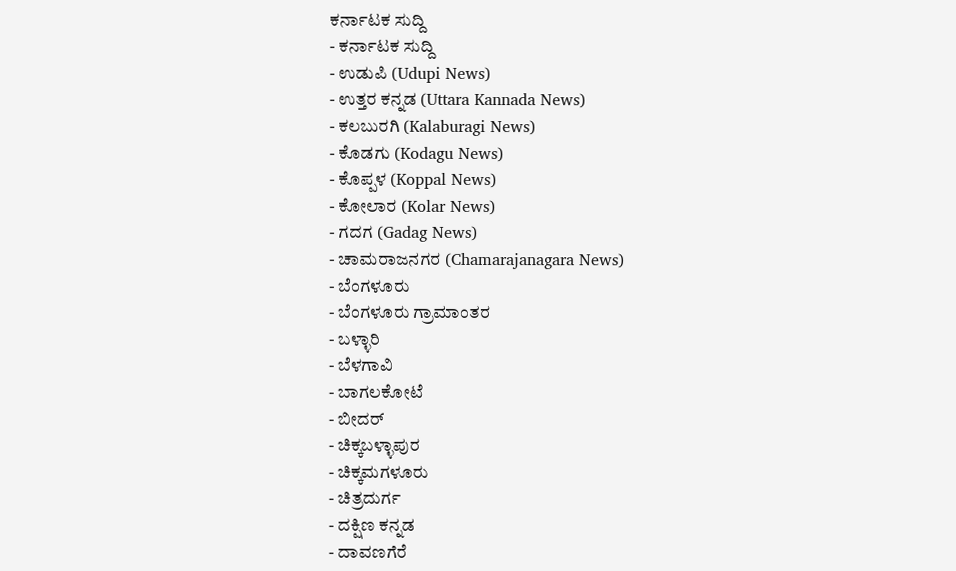ಕರ್ನಾಟಕ ಸುದ್ದಿ
- ಕರ್ನಾಟಕ ಸುದ್ದಿ
- ಉಡುಪಿ (Udupi News)
- ಉತ್ತರ ಕನ್ನಡ (Uttara Kannada News)
- ಕಲಬುರಗಿ (Kalaburagi News)
- ಕೊಡಗು (Kodagu News)
- ಕೊಪ್ಪಳ (Koppal News)
- ಕೋಲಾರ (Kolar News)
- ಗದಗ (Gadag News)
- ಚಾಮರಾಜನಗರ (Chamarajanagara News)
- ಬೆಂಗಳೂರು
- ಬೆಂಗಳೂರು ಗ್ರಾಮಾಂತರ
- ಬಳ್ಳಾರಿ
- ಬೆಳಗಾವಿ
- ಬಾಗಲಕೋಟೆ
- ಬೀದರ್
- ಚಿಕ್ಕಬಳ್ಳಾಪುರ
- ಚಿಕ್ಕಮಗಳೂರು
- ಚಿತ್ರದುರ್ಗ
- ದಕ್ಷಿಣ ಕನ್ನಡ
- ದಾವಣಗೆರೆ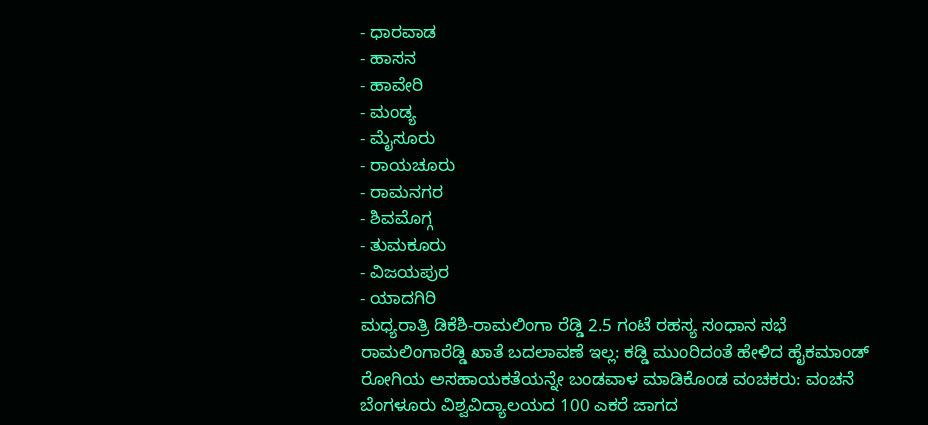- ಧಾರವಾಡ
- ಹಾಸನ
- ಹಾವೇರಿ
- ಮಂಡ್ಯ
- ಮೈಸೂರು
- ರಾಯಚೂರು
- ರಾಮನಗರ
- ಶಿವಮೊಗ್ಗ
- ತುಮಕೂರು
- ವಿಜಯಪುರ
- ಯಾದಗಿರಿ
ಮಧ್ಯರಾತ್ರಿ ಡಿಕೆಶಿ-ರಾಮಲಿಂಗಾ ರೆಡ್ಡಿ 2.5 ಗಂಟೆ ರಹಸ್ಯ ಸಂಧಾನ ಸಭೆ
ರಾಮಲಿಂಗಾರೆಡ್ಡಿ ಖಾತೆ ಬದಲಾವಣೆ ಇಲ್ಲ: ಕಡ್ಡಿ ಮುಂರಿದಂತೆ ಹೇಳಿದ ಹೈಕಮಾಂಡ್
ರೋಗಿಯ ಅಸಹಾಯಕತೆಯನ್ನೇ ಬಂಡವಾಳ ಮಾಡಿಕೊಂಡ ವಂಚಕರು: ವಂಚನೆ
ಬೆಂಗಳೂರು ವಿಶ್ವವಿದ್ಯಾಲಯದ 100 ಎಕರೆ ಜಾಗದ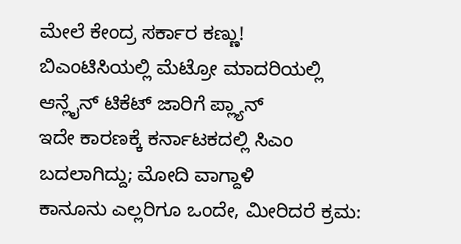ಮೇಲೆ ಕೇಂದ್ರ ಸರ್ಕಾರ ಕಣ್ಣು!
ಬಿಎಂಟಿಸಿಯಲ್ಲಿ ಮೆಟ್ರೋ ಮಾದರಿಯಲ್ಲಿ ಆನ್ಲೈನ್ ಟಿಕೆಟ್ ಜಾರಿಗೆ ಪ್ಲ್ಯಾನ್
ಇದೇ ಕಾರಣಕ್ಕೆ ಕರ್ನಾಟಕದಲ್ಲಿ ಸಿಎಂ ಬದಲಾಗಿದ್ದು; ಮೋದಿ ವಾಗ್ದಾಳಿ
ಕಾನೂನು ಎಲ್ಲರಿಗೂ ಒಂದೇ, ಮೀರಿದರೆ ಕ್ರಮ: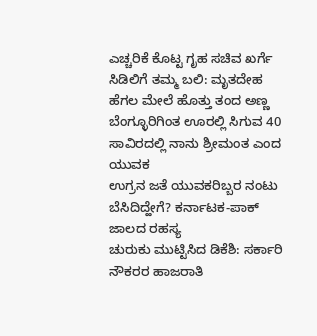ಎಚ್ಚರಿಕೆ ಕೊಟ್ಟ ಗೃಹ ಸಚಿವ ಖರ್ಗೆ
ಸಿಡಿಲಿಗೆ ತಮ್ಮ ಬಲಿ: ಮೃತದೇಹ ಹೆಗಲ ಮೇಲೆ ಹೊತ್ತು ತಂದ ಅಣ್ಣ
ಬೆಂಗ್ಳೂರಿಗಿಂತ ಊರಲ್ಲಿ ಸಿಗುವ 40 ಸಾವಿರದಲ್ಲಿ ನಾನು ಶ್ರೀಮಂತ ಎಂದ ಯುವಕ
ಉಗ್ರನ ಜತೆ ಯುವಕರಿಬ್ಬರ ನಂಟು ಬೆಸಿದಿದ್ಹೇಗೆ? ಕರ್ನಾಟಕ-ಪಾಕ್ ಜಾಲದ ರಹಸ್ಯ
ಚುರುಕು ಮುಟ್ಟಿಸಿದ ಡಿಕೆಶಿ: ಸರ್ಕಾರಿ ನೌಕರರ ಹಾಜರಾತಿ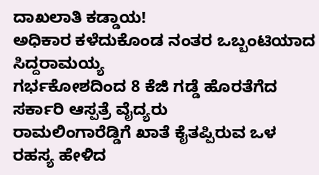ದಾಖಲಾತಿ ಕಡ್ಡಾಯ!
ಅಧಿಕಾರ ಕಳೆದುಕೊಂಡ ನಂತರ ಒಬ್ಬಂಟಿಯಾದ ಸಿದ್ದರಾಮಯ್ಯ
ಗರ್ಭಕೋಶದಿಂದ 8 ಕೆಜಿ ಗಡ್ಡೆ ಹೊರತೆಗೆದ ಸರ್ಕಾರಿ ಆಸ್ಪತ್ರೆ ವೈದ್ಯರು
ರಾಮಲಿಂಗಾರೆಡ್ಡಿಗೆ ಖಾತೆ ಕೈತಪ್ಪಿರುವ ಒಳ ರಹಸ್ಯ ಹೇಳಿದ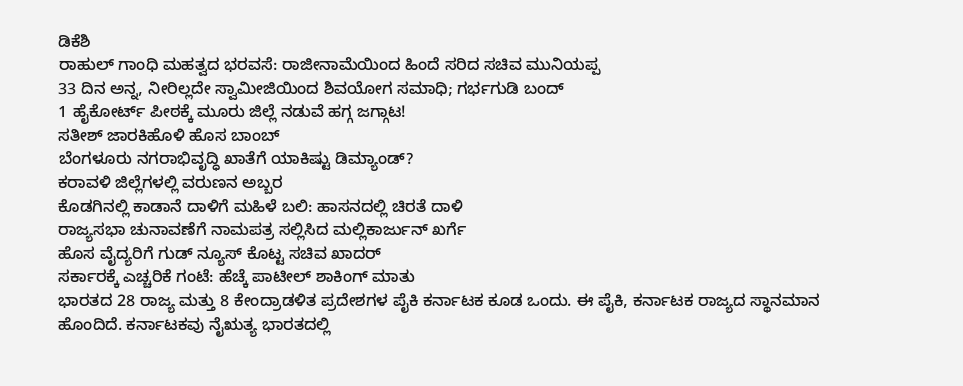ಡಿಕೆಶಿ
ರಾಹುಲ್ ಗಾಂಧಿ ಮಹತ್ವದ ಭರವಸೆ: ರಾಜೀನಾಮೆಯಿಂದ ಹಿಂದೆ ಸರಿದ ಸಚಿವ ಮುನಿಯಪ್ಪ
33 ದಿನ ಅನ್ನ, ನೀರಿಲ್ಲದೇ ಸ್ವಾಮೀಜಿಯಿಂದ ಶಿವಯೋಗ ಸಮಾಧಿ; ಗರ್ಭಗುಡಿ ಬಂದ್
1 ಹೈಕೋರ್ಟ್ ಪೀಠಕ್ಕೆ ಮೂರು ಜಿಲ್ಲೆ ನಡುವೆ ಹಗ್ಗ ಜಗ್ಗಾಟ!
ಸತೀಶ್ ಜಾರಕಿಹೊಳಿ ಹೊಸ ಬಾಂಬ್
ಬೆಂಗಳೂರು ನಗರಾಭಿವೃದ್ಧಿ ಖಾತೆಗೆ ಯಾಕಿಷ್ಟು ಡಿಮ್ಯಾಂಡ್?
ಕರಾವಳಿ ಜಿಲ್ಲೆಗಳಲ್ಲಿ ವರುಣನ ಅಬ್ಬರ
ಕೊಡಗಿನಲ್ಲಿ ಕಾಡಾನೆ ದಾಳಿಗೆ ಮಹಿಳೆ ಬಲಿ: ಹಾಸನದಲ್ಲಿ ಚಿರತೆ ದಾಳಿ
ರಾಜ್ಯಸಭಾ ಚುನಾವಣೆಗೆ ನಾಮಪತ್ರ ಸಲ್ಲಿಸಿದ ಮಲ್ಲಿಕಾರ್ಜುನ್ ಖರ್ಗೆ
ಹೊಸ ವೈದ್ಯರಿಗೆ ಗುಡ್ ನ್ಯೂಸ್ ಕೊಟ್ಟ ಸಚಿವ ಖಾದರ್
ಸರ್ಕಾರಕ್ಕೆ ಎಚ್ಚರಿಕೆ ಗಂಟೆ: ಹೆಚ್ಕೆ ಪಾಟೀಲ್ ಶಾಕಿಂಗ್ ಮಾತು
ಭಾರತದ 28 ರಾಜ್ಯ ಮತ್ತು 8 ಕೇಂದ್ರಾಡಳಿತ ಪ್ರದೇಶಗಳ ಪೈಕಿ ಕರ್ನಾಟಕ ಕೂಡ ಒಂದು. ಈ ಪೈಕಿ, ಕರ್ನಾಟಕ ರಾಜ್ಯದ ಸ್ಥಾನಮಾನ ಹೊಂದಿದೆ. ಕರ್ನಾಟಕವು ನೈಋತ್ಯ ಭಾರತದಲ್ಲಿ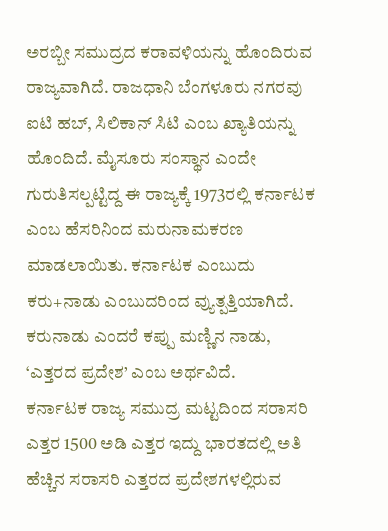ಅರಬ್ಬೀ ಸಮುದ್ರದ ಕರಾವಳಿಯನ್ನು ಹೊಂದಿರುವ ರಾಜ್ಯವಾಗಿದೆ. ರಾಜಧಾನಿ ಬೆಂಗಳೂರು ನಗರವು ಐಟಿ ಹಬ್, ಸಿಲಿಕಾನ್ ಸಿಟಿ ಎಂಬ ಖ್ಯಾತಿಯನ್ನು ಹೊಂದಿದೆ. ಮೈಸೂರು ಸಂಸ್ಥಾನ ಎಂದೇ ಗುರುತಿಸಲ್ಪಟ್ಟಿದ್ದ ಈ ರಾಜ್ಯಕ್ಕೆ 1973ರಲ್ಲಿ ಕರ್ನಾಟಕ ಎಂಬ ಹೆಸರಿನಿಂದ ಮರುನಾಮಕರಣ ಮಾಡಲಾಯಿತು. ಕರ್ನಾಟಕ ಎಂಬುದು ಕರು+ನಾಡು ಎಂಬುದರಿಂದ ವ್ಯುತ್ಪತ್ತಿಯಾಗಿದೆ. ಕರುನಾಡು ಎಂದರೆ ಕಪ್ಪು ಮಣ್ಣಿನ ನಾಡು, ‘ಎತ್ತರದ ಪ್ರದೇಶ’ ಎಂಬ ಅರ್ಥವಿದೆ.
ಕರ್ನಾಟಕ ರಾಜ್ಯ ಸಮುದ್ರ ಮಟ್ಟದಿಂದ ಸರಾಸರಿ ಎತ್ತರ 1500 ಅಡಿ ಎತ್ತರ ಇದ್ದು ಭಾರತದಲ್ಲಿ ಅತಿ ಹೆಚ್ಚಿನ ಸರಾಸರಿ ಎತ್ತರದ ಪ್ರದೇಶಗಳಲ್ಲಿರುವ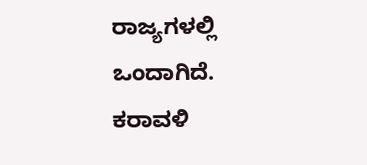ರಾಜ್ಯಗಳಲ್ಲಿ ಒಂದಾಗಿದೆ.
ಕರಾವಳಿ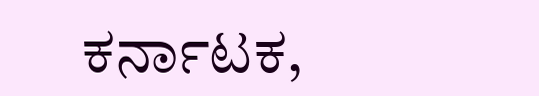ಕರ್ನಾಟಕ,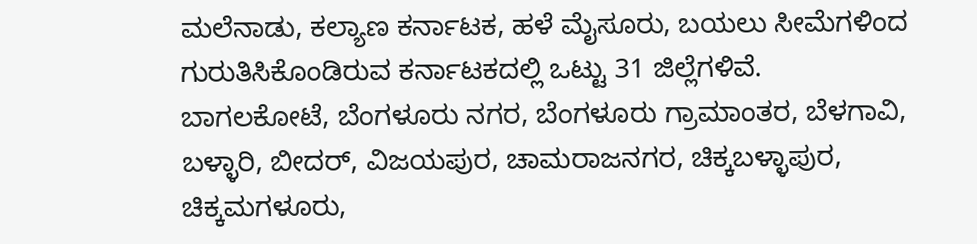ಮಲೆನಾಡು, ಕಲ್ಯಾಣ ಕರ್ನಾಟಕ, ಹಳೆ ಮೈಸೂರು, ಬಯಲು ಸೀಮೆಗಳಿಂದ ಗುರುತಿಸಿಕೊಂಡಿರುವ ಕರ್ನಾಟಕದಲ್ಲಿ ಒಟ್ಟು 31 ಜಿಲ್ಲೆಗಳಿವೆ.
ಬಾಗಲಕೋಟೆ, ಬೆಂಗಳೂರು ನಗರ, ಬೆಂಗಳೂರು ಗ್ರಾಮಾಂತರ, ಬೆಳಗಾವಿ, ಬಳ್ಳಾರಿ, ಬೀದರ್, ವಿಜಯಪುರ, ಚಾಮರಾಜನಗರ, ಚಿಕ್ಕಬಳ್ಳಾಪುರ, ಚಿಕ್ಕಮಗಳೂರು,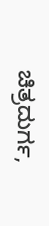ಚಿತ್ರದುರ್ಗ,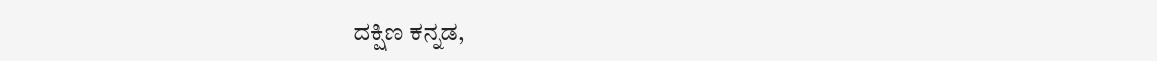ದಕ್ಷಿಣ ಕನ್ನಡ,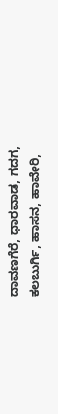ದಾವಣಗೆರೆ, ಧಾರವಾಡ, ಗದಗ, ಕಲಬುರ್ಗಿ, ಹಾಸನ, ಹಾವೇರಿ,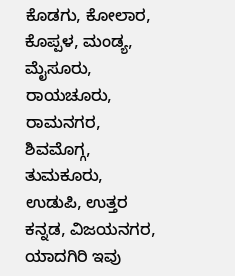ಕೊಡಗು, ಕೋಲಾರ, ಕೊಪ್ಪಳ, ಮಂಡ್ಯ, ಮೈಸೂರು, ರಾಯಚೂರು, ರಾಮನಗರ, ಶಿವಮೊಗ್ಗ, ತುಮಕೂರು, ಉಡುಪಿ, ಉತ್ತರ ಕನ್ನಡ, ವಿಜಯನಗರ, ಯಾದಗಿರಿ ಇವು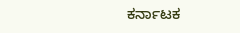ಕರ್ನಾಟಕ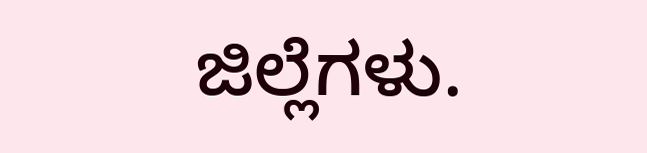ಜಿಲ್ಲೆಗಳು.